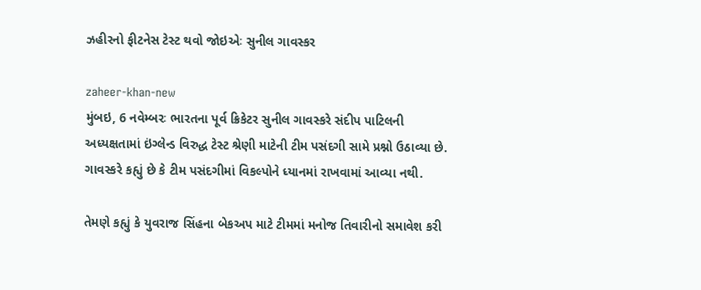ઝહીરનો ફીટનેસ ટેસ્ટ થવો જોઇએઃ સુનીલ ગાવસ્કર

zaheer-khan-new
મુંબઇ, 6 નવેમ્બરઃ ભારતના પૂર્વ ક્રિકેટર સુનીલ ગાવસ્કરે સંદીપ પાટિલની અધ્યક્ષતામાં ઇંગ્લેન્ડ વિરુદ્ધ ટેસ્ટ શ્રેણી માટેની ટીમ પસંદગી સામે પ્રશ્નો ઉઠાવ્યા છે. ગાવસ્કરે કહ્યું છે કે ટીમ પસંદગીમાં વિકલ્પોને ધ્યાનમાં રાખવામાં આવ્યા નથી.

તેમણે કહ્યું કે યુવરાજ સિંહના બેકઅપ માટે ટીમમાં મનોજ તિવારીનો સમાવેશ કરી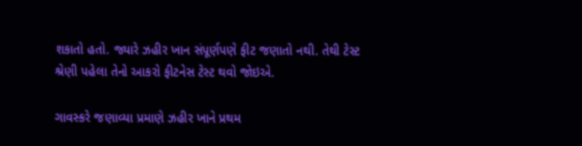શકાતો હતો. જ્યારે ઝહીર ખાન સંપૂર્ણપણે ફીટ જણાતો નથી. તેથી ટેસ્ટ શ્રેણી પહેલા તેનો આકરો ફીટનેસ ટેસ્ટ થવો જોઇએ.

ગાવસ્કરે જણાવ્યા પ્રમાણે ઝહીર ખાને પ્રથમ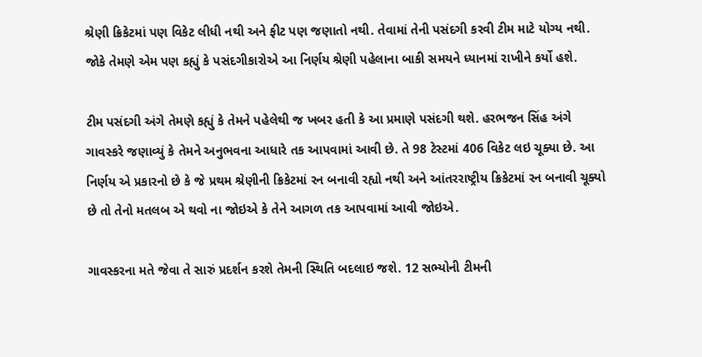શ્રેણી ક્રિકેટમાં પણ વિકેટ લીધી નથી અને ફીટ પણ જણાતો નથી. તેવામાં તેની પસંદગી કરવી ટીમ માટે યોગ્ય નથી. જોકે તેમણે એમ પણ કહ્યું કે પસંદગીકારોએ આ નિર્ણય શ્રેણી પહેલાના બાકી સમયને ધ્યાનમાં રાખીને કર્યો હશે.

ટીમ પસંદગી અંગે તેમણે કહ્યું કે તેમને પહેલેથી જ ખબર હતી કે આ પ્રમાણે પસંદગી થશે. હરભજન સિંહ અંગે ગાવસ્કરે જણાવ્યું કે તેમને અનુભવના આધારે તક આપવામાં આવી છે. તે 98 ટેસ્ટમાં 406 વિકેટ લઇ ચૂક્યા છે. આ નિર્ણય એ પ્રકારનો છે કે જે પ્રથમ શ્રેણીની ક્રિકેટમાં રન બનાવી રહ્યો નથી અને આંતરરાષ્ટ્રીય ક્રિકેટમાં રન બનાવી ચૂક્યો છે તો તેનો મતલબ એ થવો ના જોઇએ કે તેને આગળ તક આપવામાં આવી જોઇએ.

ગાવસ્કરના મતે જેવા તે સારું પ્રદર્શન કરશે તેમની સ્થિતિ બદલાઇ જશે. 12 સભ્યોની ટીમની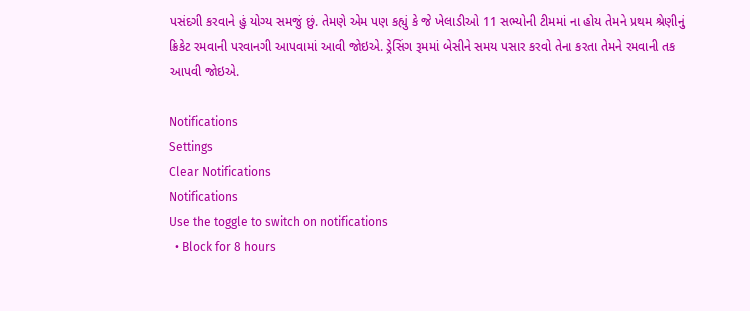પસંદગી કરવાને હું યોગ્ય સમજું છું. તેમણે એમ પણ કહ્યું કે જે ખેલાડીઓ 11 સભ્યોની ટીમમાં ના હોય તેમને પ્રથમ શ્રેણીનું ક્રિકેટ રમવાની પરવાનગી આપવામાં આવી જોઇએ. ડ્રેસિંગ રૂમમાં બેસીને સમય પસાર કરવો તેના કરતા તેમને રમવાની તક આપવી જોઇએ.

Notifications
Settings
Clear Notifications
Notifications
Use the toggle to switch on notifications
  • Block for 8 hours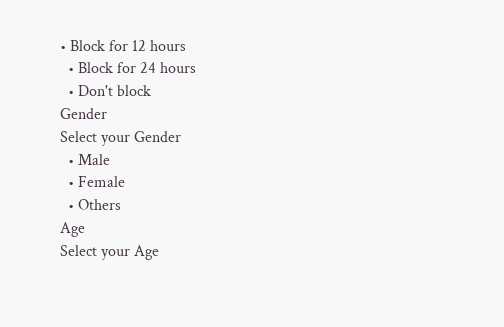• Block for 12 hours
  • Block for 24 hours
  • Don't block
Gender
Select your Gender
  • Male
  • Female
  • Others
Age
Select your Age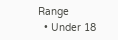Range
  • Under 18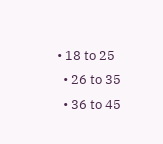• 18 to 25
  • 26 to 35
  • 36 to 45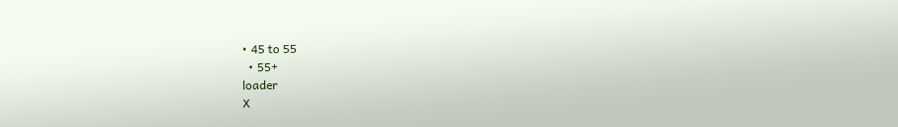• 45 to 55
  • 55+
loader
X